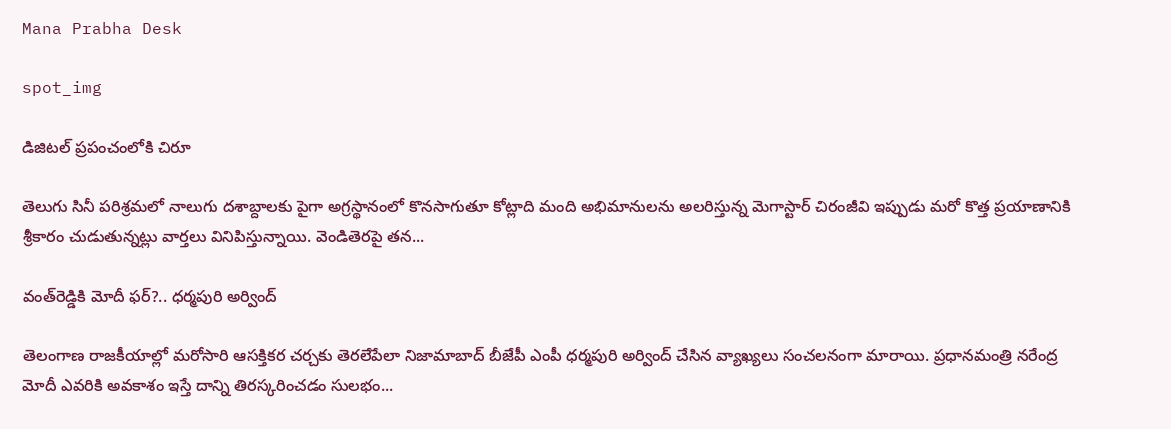Mana Prabha Desk

spot_img

డిజిటల్ ప్రపంచంలోకి చిరూ

తెలుగు సినీ పరిశ్రమలో నాలుగు దశాబ్దాలకు పైగా అగ్రస్థానంలో కొనసాగుతూ కోట్లాది మంది అభిమానులను అలరిస్తున్న మెగాస్టార్ చిరంజీవి ఇప్పుడు మరో కొత్త ప్రయాణానికి శ్రీకారం చుడుతున్నట్లు వార్తలు వినిపిస్తున్నాయి. వెండితెరపై తన...

వంత్‌రెడ్డికి మోదీ ఫర్?.. ధర్మపురి అర్వింద్

తెలంగాణ రాజకీయాల్లో మరోసారి ఆసక్తికర చర్చకు తెరలేపేలా నిజామాబాద్ బీజేపీ ఎంపీ ధర్మపురి అర్వింద్ చేసిన వ్యాఖ్యలు సంచలనంగా మారాయి. ప్రధానమంత్రి నరేంద్ర మోదీ ఎవరికి అవకాశం ఇస్తే దాన్ని తిరస్కరించడం సులభం...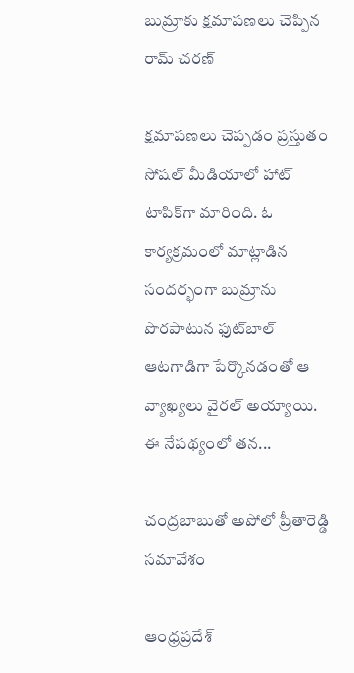బుమ్రాకు క్షమాపణలు చెప్పిన రామ్ చరణ్

క్షమాపణలు చెప్పడం ప్రస్తుతం సోషల్ మీడియాలో హాట్ టాపిక్‌గా మారింది. ఓ కార్యక్రమంలో మాట్లాడిన సందర్భంగా బుమ్రాను పొరపాటున ఫుట్‌బాల్ ఆటగాడిగా పేర్కొనడంతో ఆ వ్యాఖ్యలు వైరల్ అయ్యాయి. ఈ నేపథ్యంలో తన...

చంద్రబాబుతో అపోలో ప్రీతారెడ్డి సమావేశం

ఆంధ్రప్రదేశ్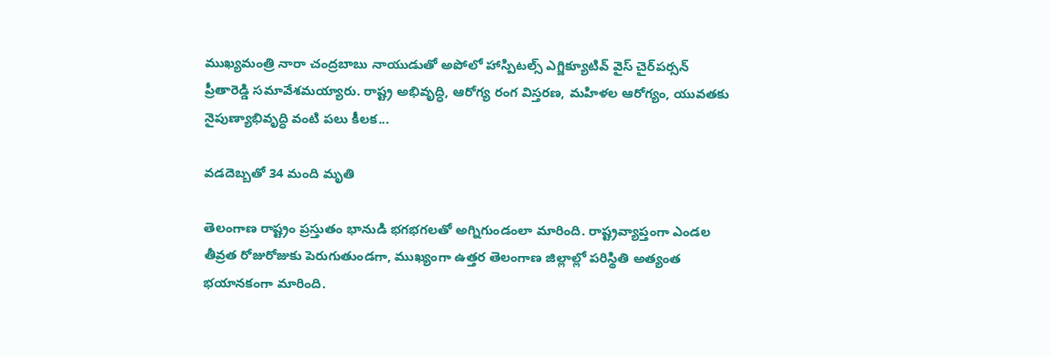ముఖ్యమంత్రి నారా చంద్రబాబు నాయుడుతో అపోలో హాస్పిటల్స్ ఎగ్జిక్యూటివ్ వైస్ చైర్‌పర్సన్ ప్రీతారెడ్డి సమావేశమయ్యారు. రాష్ట్ర అభివృద్ధి, ఆరోగ్య రంగ విస్తరణ, మహిళల ఆరోగ్యం, యువతకు నైపుణ్యాభివృద్ధి వంటి పలు కీలక...

వడదెబ్బతో 34 మంది మృతి

తెలంగాణ రాష్ట్రం ప్రస్తుతం భానుడి భగభగలతో అగ్నిగుండంలా మారింది. రాష్ట్రవ్యాప్తంగా ఎండల తీవ్రత రోజురోజుకు పెరుగుతుండగా, ముఖ్యంగా ఉత్తర తెలంగాణ జిల్లాల్లో పరిస్థితి అత్యంత భయానకంగా మారింది.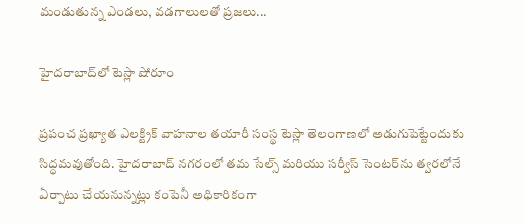మండుతున్న ఎండలు, వడగాలులతో ప్రజలు...

హైదరాబాద్‌లో టెస్లా షోరూం

ప్రపంచ ప్రఖ్యాత ఎలక్ట్రిక్ వాహనాల తయారీ సంస్థ టెస్లా తెలంగాణలో అడుగుపెట్టేందుకు సిద్ధమవుతోంది. హైదరాబాద్ నగరంలో తమ సేల్స్ మరియు సర్వీస్ సెంటర్‌ను త్వరలోనే ఏర్పాటు చేయనున్నట్లు కంపెనీ అధికారికంగా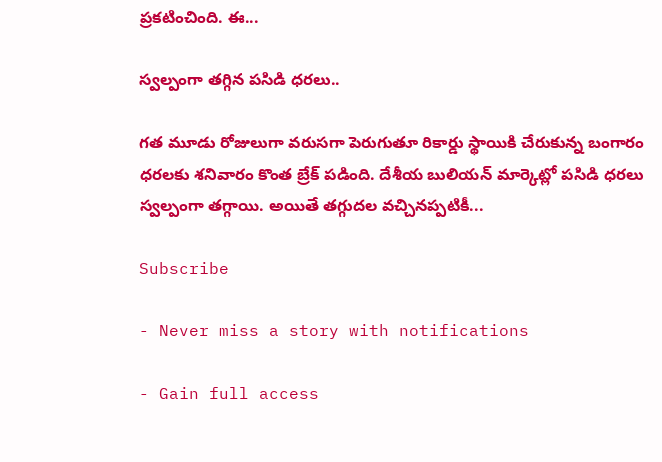ప్రకటించింది. ఈ...

స్వల్పంగా తగ్గిన పసిడి ధరలు..

గత మూడు రోజులుగా వరుసగా పెరుగుతూ రికార్డు స్థాయికి చేరుకున్న బంగారం ధరలకు శనివారం కొంత బ్రేక్ పడింది. దేశీయ బులియన్ మార్కెట్లో పసిడి ధరలు స్వల్పంగా తగ్గాయి. అయితే తగ్గుదల వచ్చినప్పటికీ...

Subscribe

- Never miss a story with notifications

- Gain full access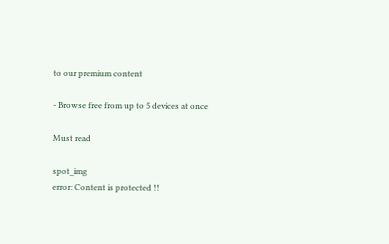to our premium content

- Browse free from up to 5 devices at once

Must read

spot_img
error: Content is protected !!